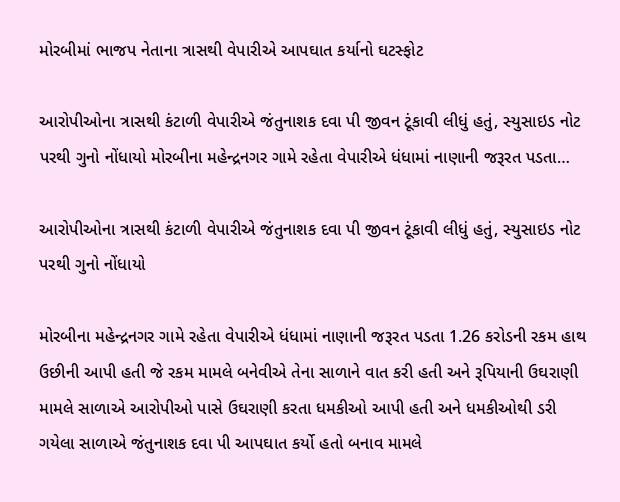મોરબીમાં ભાજપ નેતાના ત્રાસથી વેપારીએ આપઘાત કર્યાનો ઘટસ્ફોટ

આરોપીઓના ત્રાસથી કંટાળી વેપારીએ જંતુનાશક દવા પી જીવન ટૂંકાવી લીધું હતું, સ્યુસાઇડ નોટ પરથી ગુનો નોંધાયો મોરબીના મહેન્દ્રનગર ગામે રહેતા વેપારીએ ધંધામાં નાણાની જરૂરત પડતા…

આરોપીઓના ત્રાસથી કંટાળી વેપારીએ જંતુનાશક દવા પી જીવન ટૂંકાવી લીધું હતું, સ્યુસાઇડ નોટ પરથી ગુનો નોંધાયો

મોરબીના મહેન્દ્રનગર ગામે રહેતા વેપારીએ ધંધામાં નાણાની જરૂરત પડતા 1.26 કરોડની રકમ હાથ ઉછીની આપી હતી જે રકમ મામલે બનેવીએ તેના સાળાને વાત કરી હતી અને રૂપિયાની ઉઘરાણી મામલે સાળાએ આરોપીઓ પાસે ઉઘરાણી કરતા ધમકીઓ આપી હતી અને ધમકીઓથી ડરી ગયેલા સાળાએ જંતુનાશક દવા પી આપઘાત કર્યો હતો બનાવ મામલે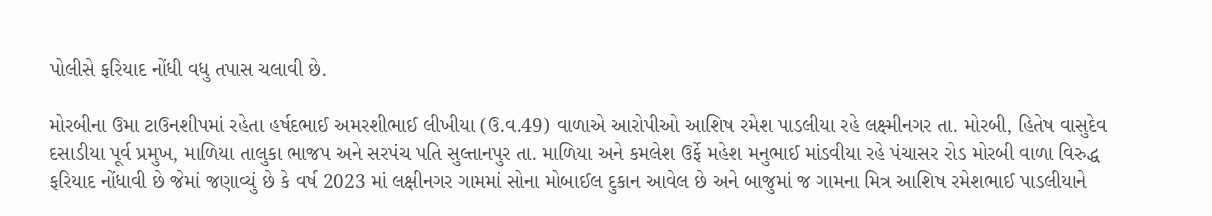પોલીસે ફરિયાદ નોંધી વધુ તપાસ ચલાવી છે.

મોરબીના ઉમા ટાઉનશીપમાં રહેતા હર્ષદભાઈ અમરશીભાઈ લીખીયા (ઉ.વ.49) વાળાએ આરોપીઓ આશિષ રમેશ પાડલીયા રહે લક્ષ્મીનગર તા. મોરબી, હિતેષ વાસુદેવ દસાડીયા પૂર્વ પ્રમુખ, માળિયા તાલુકા ભાજપ અને સરપંચ પતિ સુલ્તાનપુર તા. માળિયા અને કમલેશ ઉર્ફે મહેશ મનુભાઈ માંડવીયા રહે પંચાસર રોડ મોરબી વાળા વિરુદ્ધ ફરિયાદ નોંધાવી છે જેમાં જણાવ્યું છે કે વર્ષ 2023 માં લક્ષીનગર ગામમાં સોના મોબાઈલ દુકાન આવેલ છે અને બાજુમાં જ ગામના મિત્ર આશિષ રમેશભાઈ પાડલીયાને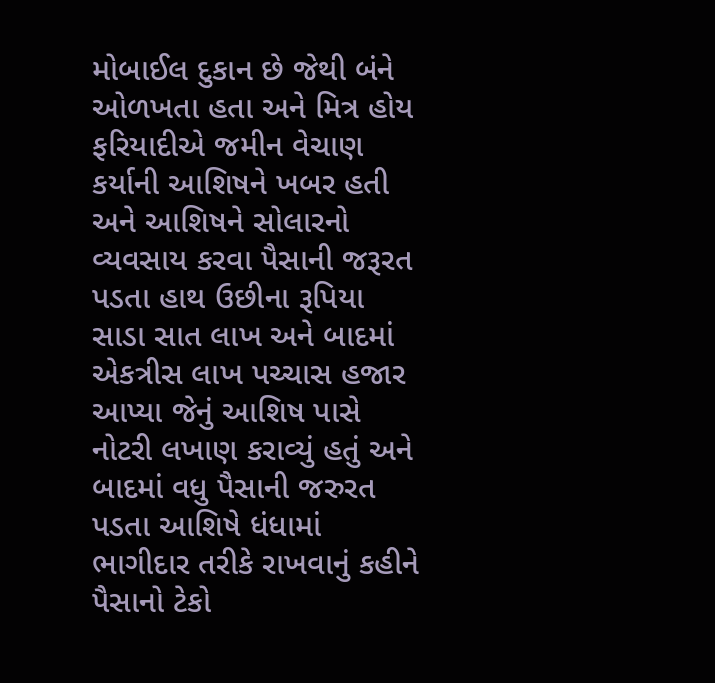મોબાઈલ દુકાન છે જેથી બંને ઓળખતા હતા અને મિત્ર હોય ફરિયાદીએ જમીન વેચાણ કર્યાની આશિષને ખબર હતી અને આશિષને સોલારનો વ્યવસાય કરવા પૈસાની જરૂરત પડતા હાથ ઉછીના રૂપિયા સાડા સાત લાખ અને બાદમાં એકત્રીસ લાખ પચ્ચાસ હજાર આપ્યા જેનું આશિષ પાસે નોટરી લખાણ કરાવ્યું હતું અને બાદમાં વધુ પૈસાની જરુરત પડતા આશિષે ધંધામાં ભાગીદાર તરીકે રાખવાનું કહીને પૈસાનો ટેકો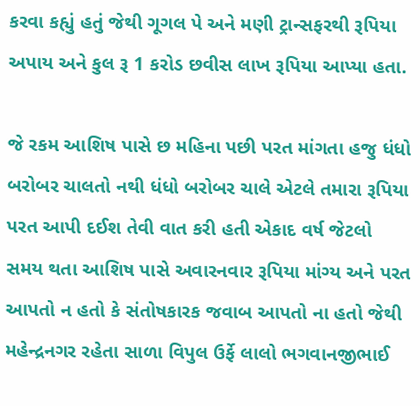કરવા કહ્યું હતું જેથી ગૂગલ પે અને મણી ટ્રાન્સફરથી રૂપિયા અપાય અને કુલ રૂ 1 કરોડ છવીસ લાખ રૂપિયા આપ્યા હતા.

જે રકમ આશિષ પાસે છ મહિના પછી પરત માંગતા હજુ ધંધો બરોબર ચાલતો નથી ધંધો બરોબર ચાલે એટલે તમારા રૂપિયા પરત આપી દઈશ તેવી વાત કરી હતી એકાદ વર્ષ જેટલો સમય થતા આશિષ પાસે અવારનવાર રૂપિયા માંગ્ય અને પરત આપતો ન હતો કે સંતોષકારક જવાબ આપતો ના હતો જેથી મહેન્દ્રનગર રહેતા સાળા વિપુલ ઉર્ફે લાલો ભગવાનજીભાઈ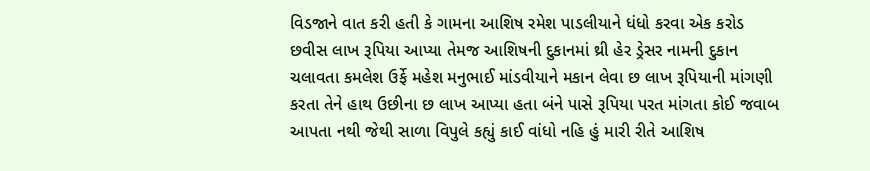વિડજાને વાત કરી હતી કે ગામના આશિષ રમેશ પાડલીયાને ધંધો કરવા એક કરોડ છવીસ લાખ રૂપિયા આપ્યા તેમજ આશિષની દુકાનમાં થ્રી હેર ડ્રેસર નામની દુકાન ચલાવતા કમલેશ ઉર્ફે મહેશ મનુભાઈ માંડવીયાને મકાન લેવા છ લાખ રૂપિયાની માંગણી કરતા તેને હાથ ઉછીના છ લાખ આપ્યા હતા બંને પાસે રૂપિયા પરત માંગતા કોઈ જવાબ આપતા નથી જેથી સાળા વિપુલે કહ્યું કાઈ વાંધો નહિ હું મારી રીતે આશિષ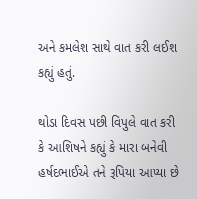અને કમલેશ સાથે વાત કરી લઈશ કહ્યું હતું.

થોડા દિવસ પછી વિપુલે વાત કરી કે આશિષને કહ્યું કે મારા બનેવી હર્ષદભાઈએ તને રૂપિયા આપ્યા છે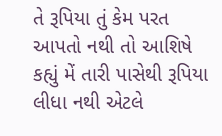તે રૂપિયા તું કેમ પરત આપતો નથી તો આશિષે કહ્યું મેં તારી પાસેથી રૂપિયા લીધા નથી એટલે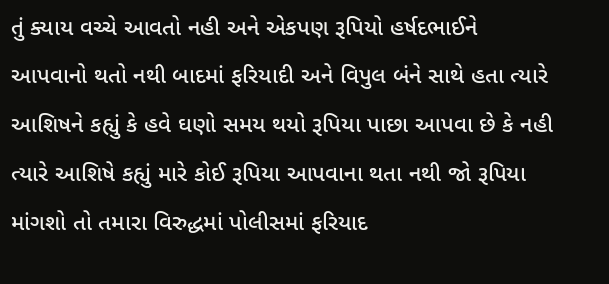તું ક્યાય વચ્ચે આવતો નહી અને એકપણ રૂપિયો હર્ષદભાઈને આપવાનો થતો નથી બાદમાં ફરિયાદી અને વિપુલ બંને સાથે હતા ત્યારે આશિષને કહ્યું કે હવે ઘણો સમય થયો રૂપિયા પાછા આપવા છે કે નહી ત્યારે આશિષે કહ્યું મારે કોઈ રૂપિયા આપવાના થતા નથી જો રૂપિયા માંગશો તો તમારા વિરુદ્ધમાં પોલીસમાં ફરિયાદ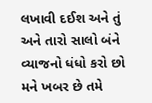લખાવી દઈશ અને તું અને તારો સાલો બંને વ્યાજનો ધંધો કરો છો મને ખબર છે તમે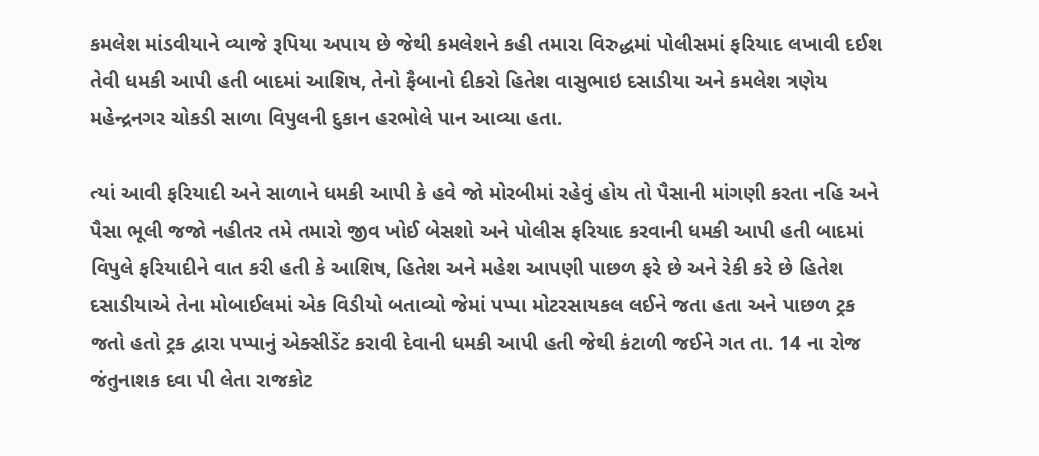કમલેશ માંડવીયાને વ્યાજે રૂપિયા અપાય છે જેથી કમલેશને કહી તમારા વિરુદ્ધમાં પોલીસમાં ફરિયાદ લખાવી દઈશ તેવી ધમકી આપી હતી બાદમાં આશિષ, તેનો ફૈબાનો દીકરો હિતેશ વાસુભાઇ દસાડીયા અને કમલેશ ત્રણેય મહેન્દ્રનગર ચોકડી સાળા વિપુલની દુકાન હરભોલે પાન આવ્યા હતા.

ત્યાં આવી ફરિયાદી અને સાળાને ધમકી આપી કે હવે જો મોરબીમાં રહેવું હોય તો પૈસાની માંગણી કરતા નહિ અને પૈસા ભૂલી જજો નહીતર તમે તમારો જીવ ખોઈ બેસશો અને પોલીસ ફરિયાદ કરવાની ધમકી આપી હતી બાદમાં વિપુલે ફરિયાદીને વાત કરી હતી કે આશિષ, હિતેશ અને મહેશ આપણી પાછળ ફરે છે અને રેકી કરે છે હિતેશ દસાડીયાએ તેના મોબાઈલમાં એક વિડીયો બતાવ્યો જેમાં પપ્પા મોટરસાયકલ લઈને જતા હતા અને પાછળ ટ્રક જતો હતો ટ્રક દ્વારા પપ્પાનું એક્સીડેંટ કરાવી દેવાની ધમકી આપી હતી જેથી કંટાળી જઈને ગત તા. 14 ના રોજ જંતુનાશક દવા પી લેતા રાજકોટ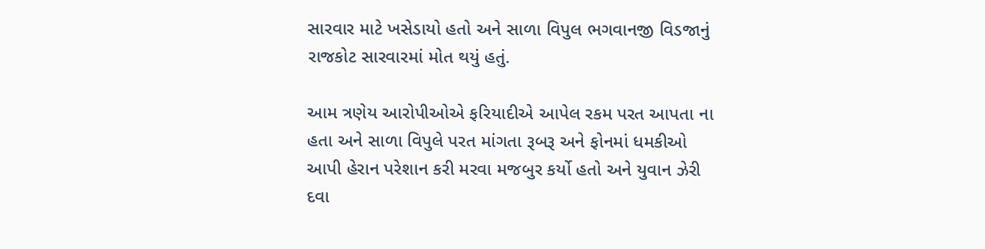સારવાર માટે ખસેડાયો હતો અને સાળા વિપુલ ભગવાનજી વિડજાનું રાજકોટ સારવારમાં મોત થયું હતું.

આમ ત્રણેય આરોપીઓએ ફરિયાદીએ આપેલ રકમ પરત આપતા ના હતા અને સાળા વિપુલે પરત માંગતા રૂબરૂ અને ફોનમાં ધમકીઓ આપી હેરાન પરેશાન કરી મરવા મજબુર કર્યો હતો અને યુવાન ઝેરી દવા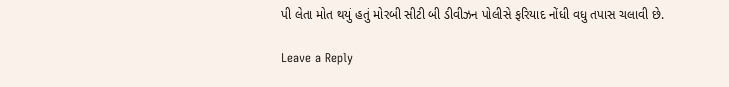પી લેતા મોત થયું હતું મોરબી સીટી બી ડીવીઝન પોલીસે ફરિયાદ નોંધી વધુ તપાસ ચલાવી છે.

Leave a Reply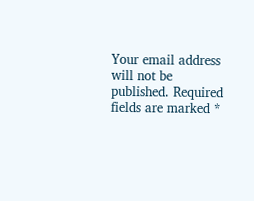Your email address will not be published. Required fields are marked *